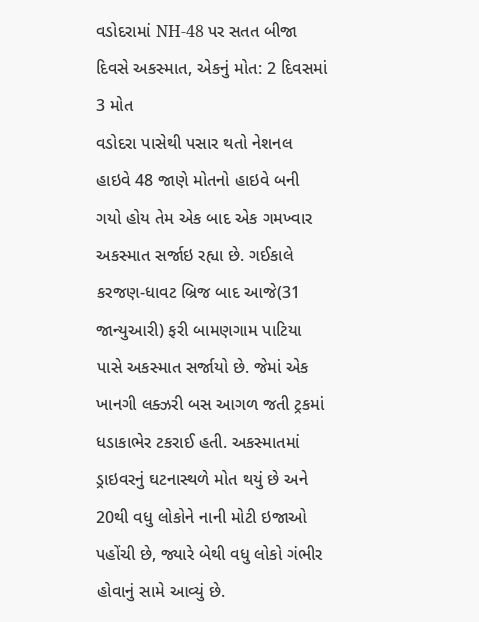વડોદરામાં NH-48 પર સતત બીજા દિવસે અકસ્માત, એકનું મોત: 2 દિવસમાં 3 મોત
વડોદરા પાસેથી પસાર થતો નેશનલ હાઇવે 48 જાણે મોતનો હાઇવે બની ગયો હોય તેમ એક બાદ એક ગમખ્વાર અકસ્માત સર્જાઇ રહ્યા છે. ગઈકાલે કરજણ-ધાવટ બ્રિજ બાદ આજે(31 જાન્યુઆરી) ફરી બામણગામ પાટિયા પાસે અકસ્માત સર્જાયો છે. જેમાં એક ખાનગી લક્ઝરી બસ આગળ જતી ટ્રકમાં ધડાકાભેર ટકરાઈ હતી. અકસ્માતમાં ડ્રાઇવરનું ઘટનાસ્થળે મોત થયું છે અને 20થી વધુ લોકોને નાની મોટી ઇજાઓ પહોંચી છે, જ્યારે બેથી વધુ લોકો ગંભીર હોવાનું સામે આવ્યું છે.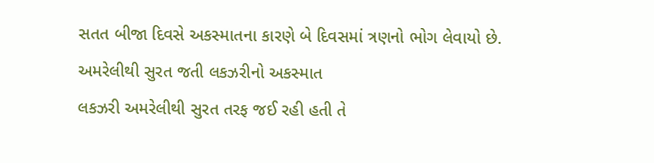સતત બીજા દિવસે અકસ્માતના કારણે બે દિવસમાં ત્રણનો ભોગ લેવાયો છે.
અમરેલીથી સુરત જતી લકઝરીનો અકસ્માત
લકઝરી અમરેલીથી સુરત તરફ જઈ રહી હતી તે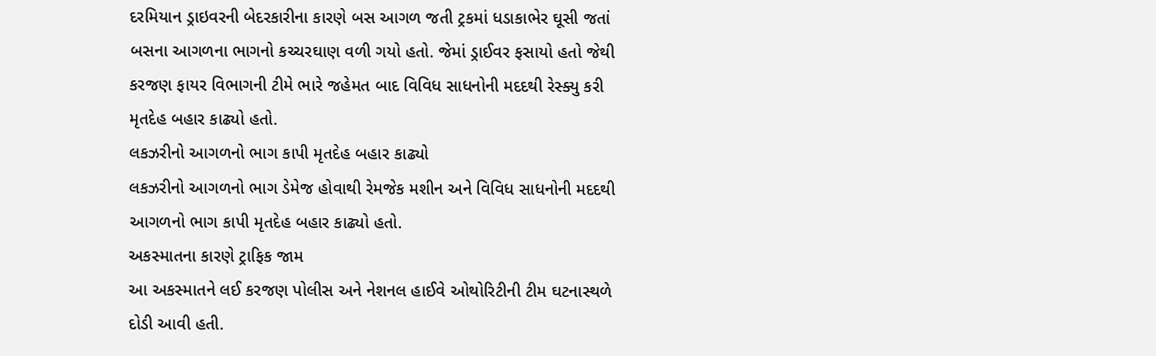દરમિયાન ડ્રાઇવરની બેદરકારીના કારણે બસ આગળ જતી ટ્રકમાં ધડાકાભેર ઘૂસી જતાં બસના આગળના ભાગનો કચ્ચરઘાણ વળી ગયો હતો. જેમાં ડ્રાઈવર ફસાયો હતો જેથી કરજણ ફાયર વિભાગની ટીમે ભારે જહેમત બાદ વિવિધ સાધનોની મદદથી રેસ્ક્યુ કરી મૃતદેહ બહાર કાઢ્યો હતો.
લકઝરીનો આગળનો ભાગ કાપી મૃતદેહ બહાર કાઢ્યો
લકઝરીનો આગળનો ભાગ ડેમેજ હોવાથી રેમજેક મશીન અને વિવિધ સાધનોની મદદથી આગળનો ભાગ કાપી મૃતદેહ બહાર કાઢ્યો હતો.
અકસ્માતના કારણે ટ્રાફિક જામ
આ અકસ્માતને લઈ કરજણ પોલીસ અને નેશનલ હાઈવે ઓથોરિટીની ટીમ ઘટનાસ્થળે દોડી આવી હતી.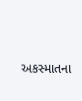અકસ્માતના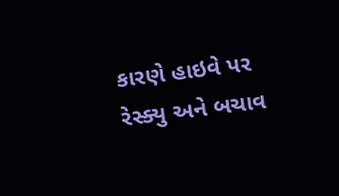કારણે હાઇવે પર રેસ્ક્યુ અને બચાવ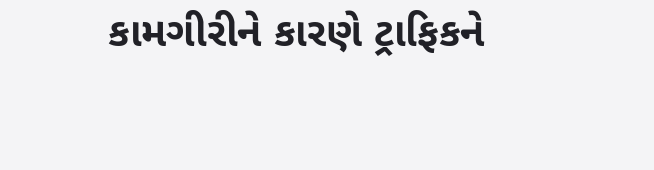કામગીરીને કારણે ટ્રાફિકને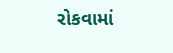રોકવામાં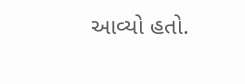આવ્યો હતો.